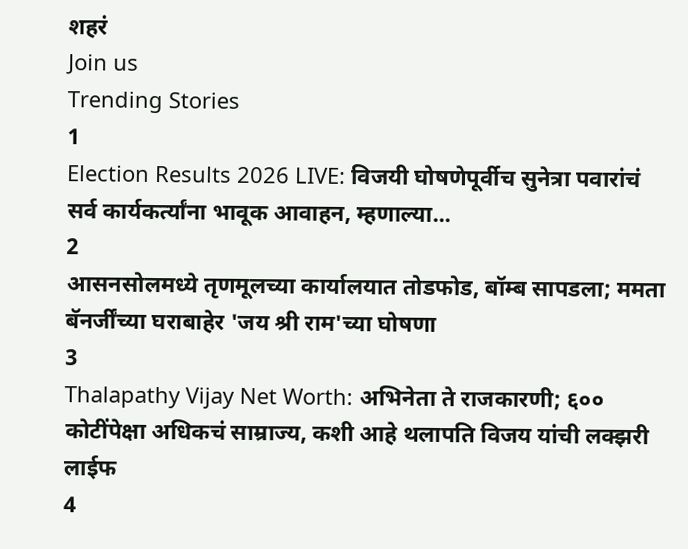शहरं
Join us
Trending Stories
1
Election Results 2026 LIVE: विजयी घोषणेपूर्वीच सुनेत्रा पवारांचं सर्व कार्यकर्त्यांना भावूक आवाहन, म्हणाल्या...
2
आसनसोलमध्ये तृणमूलच्या कार्यालयात तोडफोड, बॉम्ब सापडला; ममता बॅनर्जींच्या घराबाहेर 'जय श्री राम'च्या घोषणा
3
Thalapathy Vijay Net Worth: अभिनेता ते राजकारणी; ६०० कोटींपेक्षा अधिकचं साम्राज्य, कशी आहे थलापति विजय यांची लक्झरी लाईफ
4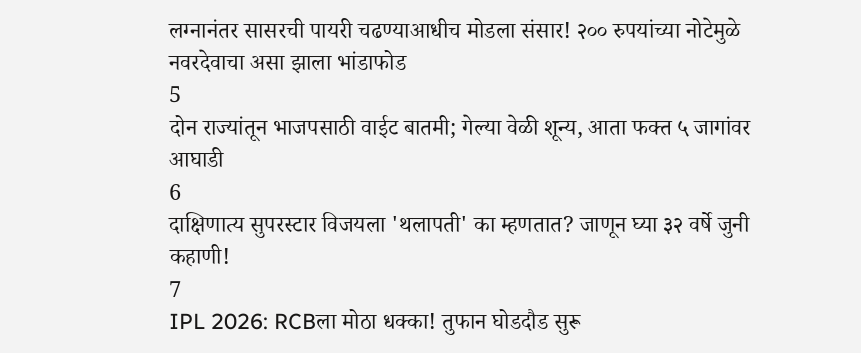लग्नानंतर सासरची पायरी चढण्याआधीच मोडला संसार! २०० रुपयांच्या नोटेमुळे नवरदेवाचा असा झाला भांडाफोड
5
दोन राज्यांतून भाजपसाठी वाईट बातमी; गेल्या वेळी शून्य, आता फक्त ५ जागांवर आघाडी
6
दाक्षिणात्य सुपरस्टार विजयला 'थलापती' का म्हणतात? जाणून घ्या ३२ वर्षे जुनी कहाणी!
7
IPL 2026: RCBला मोठा धक्का! तुफान घोडदौड सुरू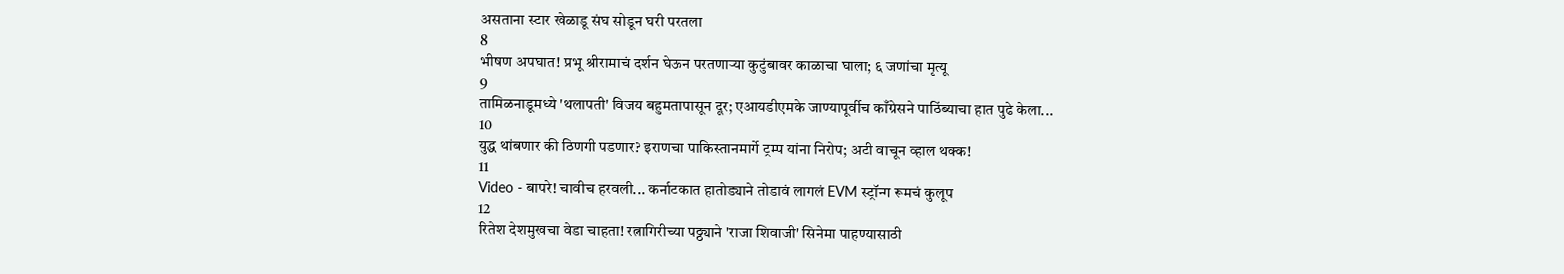असताना स्टार खेळाडू संघ सोडून घरी परतला
8
भीषण अपघात! प्रभू श्रीरामाचं दर्शन घेऊन परतणाऱ्या कुटुंबावर काळाचा घाला; ६ जणांचा मृत्यू
9
तामिळनाडूमध्ये 'थलापती' विजय बहुमतापासून दूर; एआयडीएमके जाण्यापूर्वीच काँग्रेसने पाठिंब्याचा हात पुढे केला...
10
युद्ध थांबणार की ठिणगी पडणार? इराणचा पाकिस्तानमार्गे ट्रम्प यांना निरोप; अटी वाचून व्हाल थक्क!
11
Video - बापरे! चावीच हरवली... कर्नाटकात हातोड्याने तोडावं लागलं EVM स्ट्रॉन्ग रूमचं कुलूप
12
रितेश देशमुखचा वेडा चाहता! रत्नागिरीच्या पठ्ठ्याने 'राजा शिवाजी' सिनेमा पाहण्यासाठी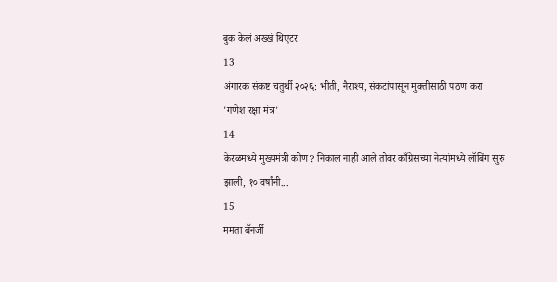बुक केलं अख्खं थिएटर
13
अंगारक संकष्ट चतुर्थी २०२६: भीती, नैराश्य, संकटांपासून मुक्तीसाठी पठण करा 'गणेश रक्षा मंत्र'
14
केरळमध्ये मुख्यमंत्री कोण? निकाल नाही आले तोवर काँग्रेसच्या नेत्यांमध्ये लॉबिंग सुरु झाली, १० वर्षांनी...
15
ममता बॅनर्जी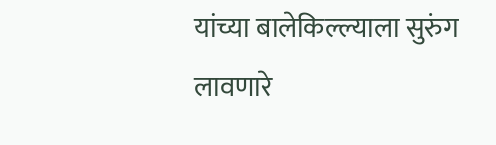यांच्या बालेकिल्ल्याला सुरुंग लावणारे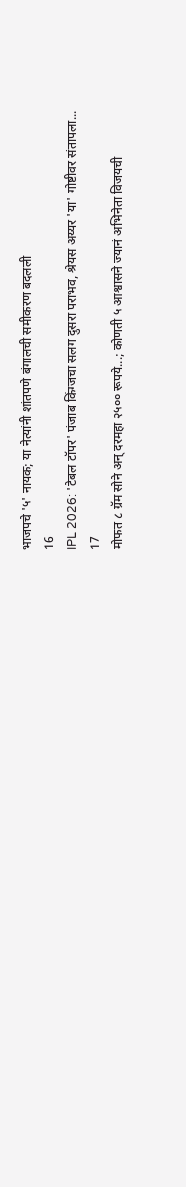भाजपचे '५' नायक; या नेत्यांनी शांतपणे बंगालची समीकरण बदलली
16
IPL 2026: 'टेबल टॉपर' पंजाब किंग्जचा सलग दुसरा पराभव, श्रेयस अय्यर 'या' गोष्टीवर संतापला...
17
मोफत ८ ग्रॅम सोने अन् दरमहा २५०० रूपये...; कोणती ५ आश्वासने ज्यानं अभिनेता विजयची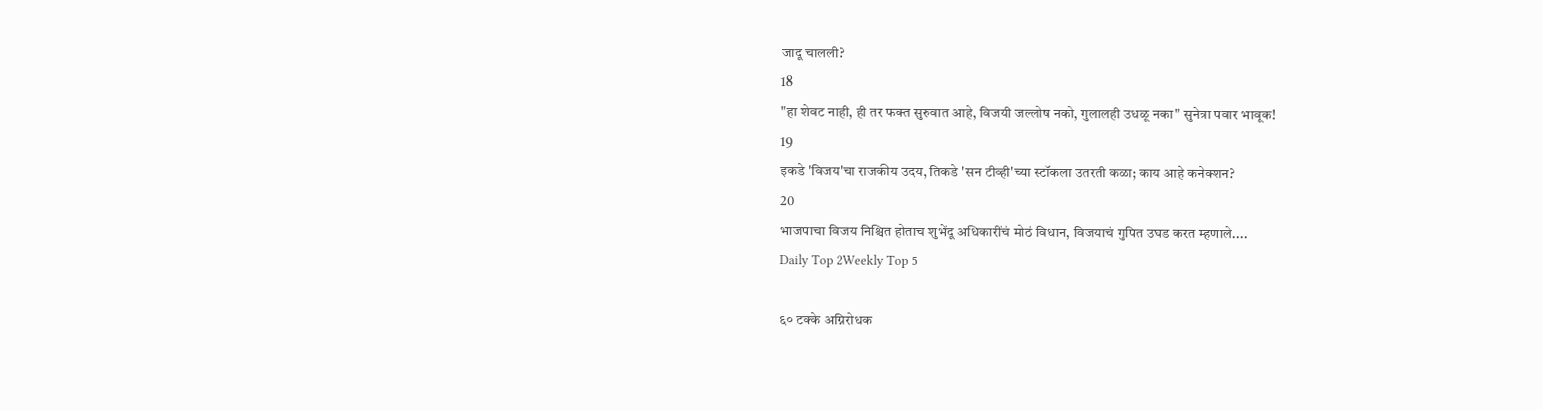जादू चालली?
18
"हा शेवट नाही, ही तर फक्त सुरुवात आहे, विजयी जल्लोष नको, गुलालही उधळू नका" सुनेत्रा पवार भावूक!
19
इकडे 'विजय'चा राजकीय उदय, तिकडे 'सन टीव्ही'च्या स्टॉकला उतरती कळा; काय आहे कनेक्शन?
20
भाजपाचा विजय निश्चित होताच शुभेंदू अधिकारींचं मोठं विधान, विजयाचं गुपित उघड करत म्हणाले....
Daily Top 2Weekly Top 5

६० टक्के अग्निरोधक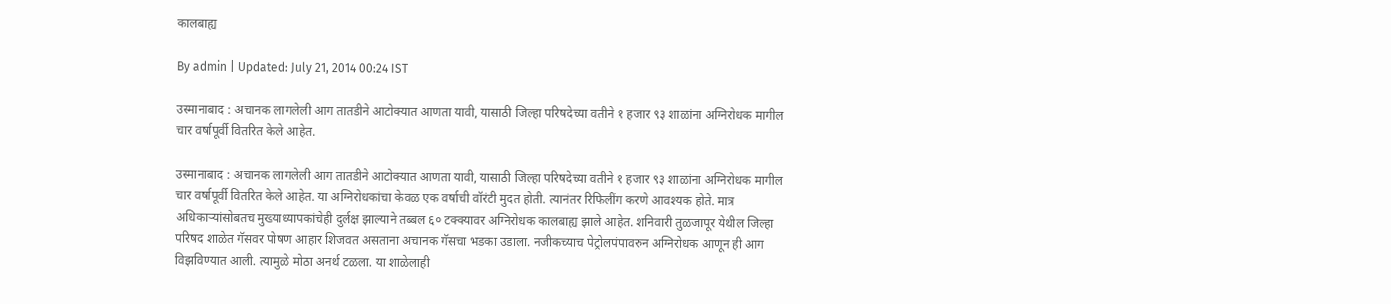कालबाह्य

By admin | Updated: July 21, 2014 00:24 IST

उस्मानाबाद : अचानक लागलेली आग तातडीने आटोक्यात आणता यावी, यासाठी जिल्हा परिषदेच्या वतीने १ हजार ९३ शाळांना अग्निरोधक मागील चार वर्षापूर्वी वितरित केले आहेत.

उस्मानाबाद : अचानक लागलेली आग तातडीने आटोक्यात आणता यावी, यासाठी जिल्हा परिषदेच्या वतीने १ हजार ९३ शाळांना अग्निरोधक मागील चार वर्षापूर्वी वितरित केले आहेत. या अग्निरोधकांचा केवळ एक वर्षाची वॉरंटी मुदत होती. त्यानंतर रिफिलींग करणे आवश्यक होते. मात्र अधिकाऱ्यांसोबतच मुख्याध्यापकांचेही दुर्लक्ष झाल्याने तब्बल ६० टक्क्यावर अग्निरोधक कालबाह्य झाले आहेत. शनिवारी तुळजापूर येथील जिल्हा परिषद शाळेत गॅसवर पोषण आहार शिजवत असताना अचानक गॅसचा भडका उडाला. नजीकच्याच पेट्रोलपंपावरुन अग्निरोधक आणून ही आग विझविण्यात आली. त्यामुळे मोठा अनर्थ टळला. या शाळेलाही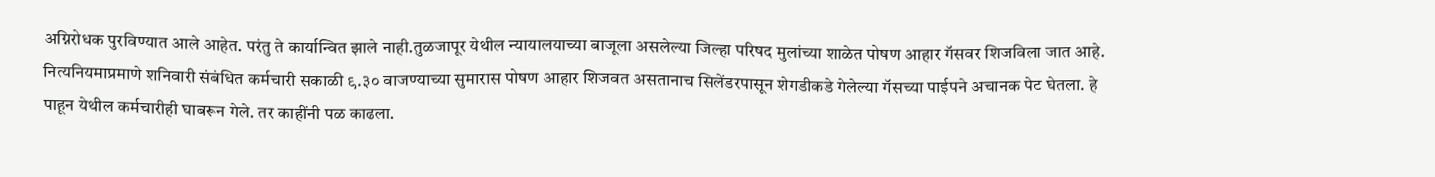अग्निरोधक पुरविण्यात आले आहेत. परंतु ते कार्यान्वित झाले नाही.तुळजापूर येथील न्यायालयाच्या बाजूला असलेल्या जिल्हा परिषद मुलांच्या शाळेत पोषण आहार गॅसवर शिजविला जात आहे. नित्यनियमाप्रमाणे शनिवारी संबंधित कर्मचारी सकाळी ९.३० वाजण्याच्या सुमारास पोषण आहार शिजवत असतानाच सिलेंडरपासून शेगडीकडे गेलेल्या गॅसच्या पाईपने अचानक पेट घेतला. हे पाहून येथील कर्मचारीही घाबरून गेले. तर काहींनी पळ काढला.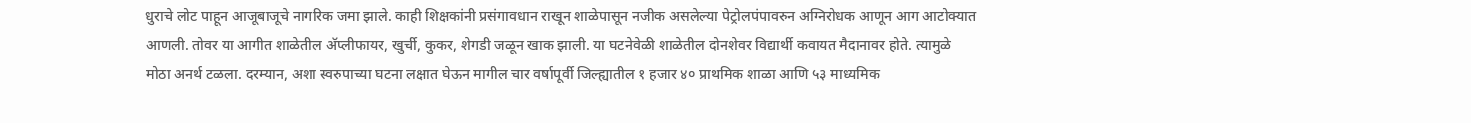धुराचे लोट पाहून आजूबाजूचे नागरिक जमा झाले. काही शिक्षकांनी प्रसंगावधान राखून शाळेपासून नजीक असलेल्या पेट्रोलपंपावरुन अग्निरोधक आणून आग आटोक्यात आणली. तोवर या आगीत शाळेतील अ‍ॅप्लीफायर, खुर्ची, कुकर, शेगडी जळून खाक झाली. या घटनेवेळी शाळेतील दोनशेवर विद्यार्थी कवायत मैदानावर होते. त्यामुळे मोठा अनर्थ टळला. दरम्यान, अशा स्वरुपाच्या घटना लक्षात घेऊन मागील चार वर्षापूर्वी जिल्ह्यातील १ हजार ४० प्राथमिक शाळा आणि ५३ माध्यमिक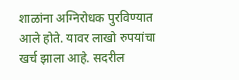शाळांना अग्निरोधक पुरविण्यात आले होते. यावर लाखो रुपयांचा खर्च झाला आहे. सदरील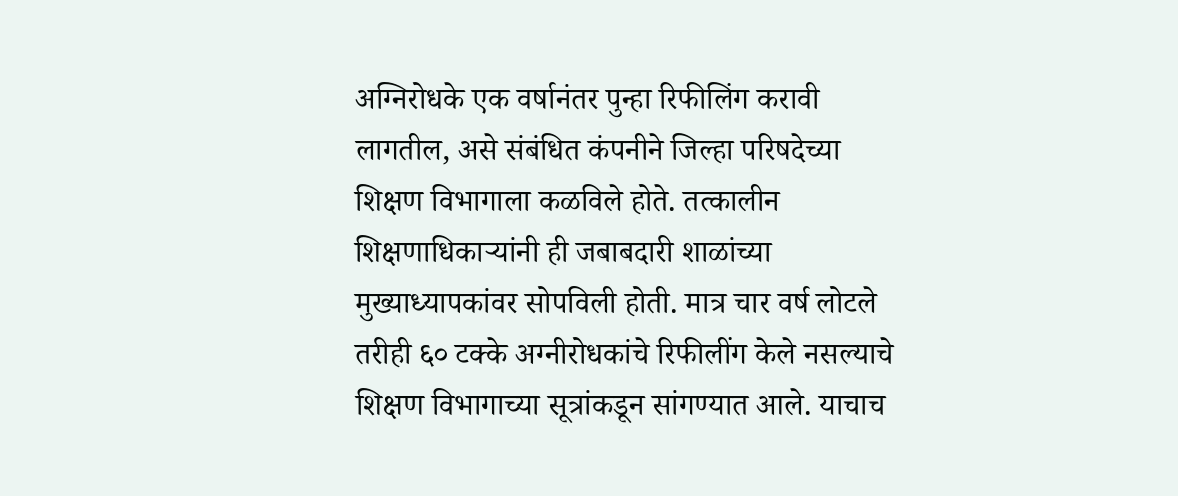अग्निरोधके एक वर्षानंतर पुन्हा रिफीलिंग करावी लागतील, असे संबंधित कंपनीने जिल्हा परिषदेच्या शिक्षण विभागाला कळविले होते. तत्कालीन शिक्षणाधिकाऱ्यांनी ही जबाबदारी शाळांच्या मुख्याध्यापकांवर सोपविली होती. मात्र चार वर्ष लोटले तरीही ६० टक्के अग्नीरोधकांचे रिफीलींग केले नसल्याचे शिक्षण विभागाच्या सूत्रांकडून सांगण्यात आले. याचाच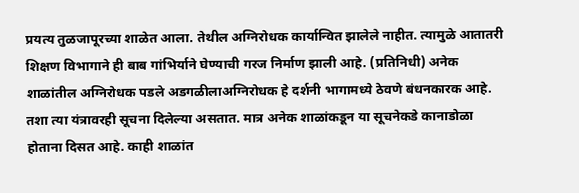प्रयत्य तुळजापूरच्या शाळेत आला. तेथील अग्निरोधक कार्यान्वित झालेले नाहीत. त्यामुळे आतातरी शिक्षण विभागाने ही बाब गांभिर्याने घेण्याची गरज निर्माण झाली आहे. (प्रतिनिधी) अनेक शाळांतील अग्निरोधक पडले अडगळीलाअग्निरोधक हे दर्शनी भागामध्ये ठेवणे बंधनकारक आहे. तशा त्या यंत्रावरही सूचना दिलेल्या असतात. मात्र अनेक शाळांकडून या सूचनेकडे कानाडोळा होताना दिसत आहे. काही शाळांत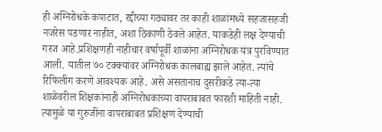ही अग्निरोधके कपाटात, रद्दीच्या गठ्यावर तर काही शाळांमध्ये सहजासहजी नजरेस पडणार नाहीत, अशा ठिकाणी ठेवले आहेत. याकडेही लक्ष देण्याची गरज आहे.प्रशिक्षणही नाहीचार वर्षापूर्वी शाळांना अग्निरोधक यंत्र पुरविण्यात आली. यातील ७० टक्क्यांवर अग्निरोधक कालबाह्य झाले आहेत. त्यांचे रिफिलींग करणे आवश्यक आहे. असे असतानाच दुसरीकडे त्या-त्या शाळेवरील शिक्षकांनाही अग्निरोधकाच्या वापराबाबत फारशी माहिती नाही. त्यामुळे या गुरुजींना वापराबाबत प्रशिक्षण देण्याची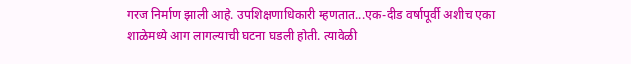गरज निर्माण झाली आहे. उपशिक्षणाधिकारी म्हणतात...एक-दीड वर्षापूर्वी अशीच एका शाळेमध्ये आग लागल्याची घटना घडली होती. त्यावेळी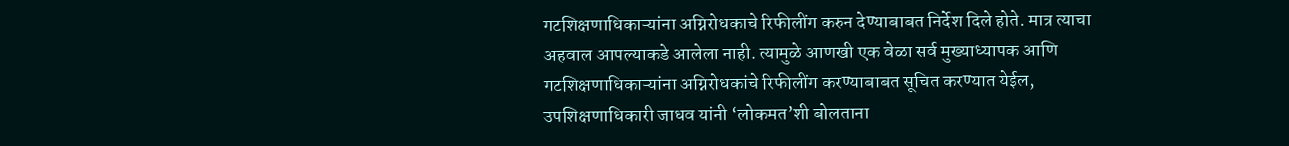गटशिक्षणाधिकाऱ्यांना अग्निरोधकाचे रिफीलींग करुन देण्याबाबत निर्देश दिले होते. मात्र त्याचा अहवाल आपल्याकडे आलेला नाही. त्यामुळे आणखी एक वेळा सर्व मुख्याध्यापक आणि गटशिक्षणाधिकाऱ्यांना अग्निरोधकांचे रिफीलींग करण्याबाबत सूचित करण्यात येईल, उपशिक्षणाधिकारी जाधव यांनी ‘लोकमत’शी बोलताना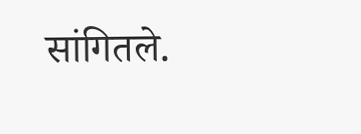सांगितले.